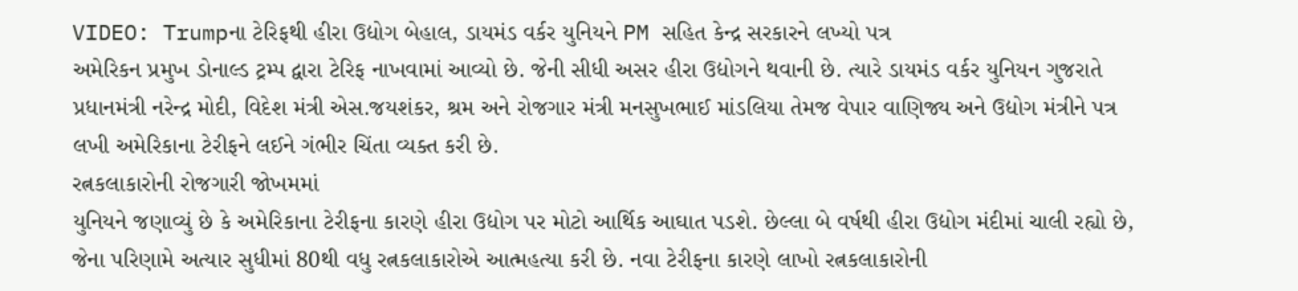VIDEO: Trumpના ટેરિફથી હીરા ઉદ્યોગ બેહાલ, ડાયમંડ વર્કર યુનિયને PM સહિત કેન્દ્ર સરકારને લખ્યો પત્ર
અમેરિકન પ્રમુખ ડોનાલ્ડ ટ્રમ્પ દ્વારા ટેરિફ નાખવામાં આવ્યો છે. જેની સીધી અસર હીરા ઉદ્યોગને થવાની છે. ત્યારે ડાયમંડ વર્કર યુનિયન ગુજરાતે પ્રધાનમંત્રી નરેન્દ્ર મોદી, વિદેશ મંત્રી એસ.જયશંકર, શ્રમ અને રોજગાર મંત્રી મનસુખભાઈ માંડલિયા તેમજ વેપાર વાણિજ્ય અને ઉદ્યોગ મંત્રીને પત્ર લખી અમેરિકાના ટેરીફને લઈને ગંભીર ચિંતા વ્યક્ત કરી છે.
રત્નકલાકારોની રોજગારી જોખમમાં
યુનિયને જણાવ્યું છે કે અમેરિકાના ટેરીફના કારણે હીરા ઉદ્યોગ પર મોટો આર્થિક આઘાત પડશે. છેલ્લા બે વર્ષથી હીરા ઉદ્યોગ મંદીમાં ચાલી રહ્યો છે, જેના પરિણામે અત્યાર સુધીમાં 80થી વધુ રત્નકલાકારોએ આત્મહત્યા કરી છે. નવા ટેરીફના કારણે લાખો રત્નકલાકારોની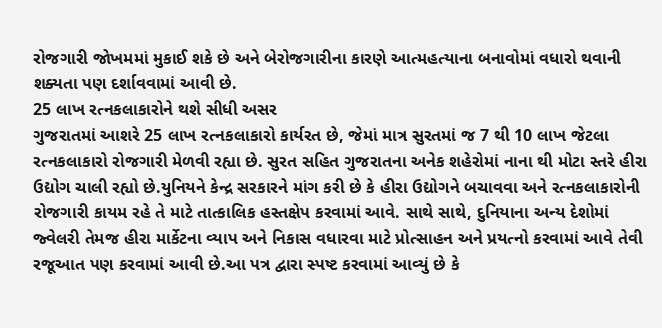રોજગારી જોખમમાં મુકાઈ શકે છે અને બેરોજગારીના કારણે આત્મહત્યાના બનાવોમાં વધારો થવાની શક્યતા પણ દર્શાવવામાં આવી છે.
25 લાખ રત્નકલાકારોને થશે સીધી અસર
ગુજરાતમાં આશરે 25 લાખ રત્નકલાકારો કાર્યરત છે, જેમાં માત્ર સુરતમાં જ 7 થી 10 લાખ જેટલા રત્નકલાકારો રોજગારી મેળવી રહ્યા છે. સુરત સહિત ગુજરાતના અનેક શહેરોમાં નાના થી મોટા સ્તરે હીરા ઉદ્યોગ ચાલી રહ્યો છે.યુનિયને કેન્દ્ર સરકારને માંગ કરી છે કે હીરા ઉદ્યોગને બચાવવા અને રત્નકલાકારોની રોજગારી કાયમ રહે તે માટે તાત્કાલિક હસ્તક્ષેપ કરવામાં આવે. સાથે સાથે, દુનિયાના અન્ય દેશોમાં જ્વેલરી તેમજ હીરા માર્કેટના વ્યાપ અને નિકાસ વધારવા માટે પ્રોત્સાહન અને પ્રયત્નો કરવામાં આવે તેવી રજૂઆત પણ કરવામાં આવી છે.આ પત્ર દ્વારા સ્પષ્ટ કરવામાં આવ્યું છે કે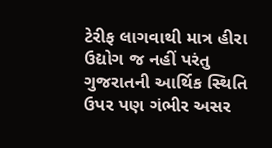ટેરીફ લાગવાથી માત્ર હીરા ઉદ્યોગ જ નહીં પરંતુ ગુજરાતની આર્થિક સ્થિતિ ઉપર પણ ગંભીર અસર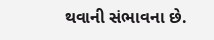થવાની સંભાવના છે.